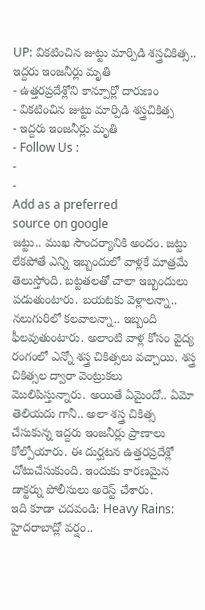UP: వికటించిన జుట్టు మార్పిడి శస్త్రచికిత్స.. ఇద్దరు ఇంజనీర్లు మృతి
- ఉత్తరప్రదేశ్లోని కాన్పూర్లో దారుణం
- వికటించిన జుట్టు మార్పిడి శస్త్రచికిత్స
- ఇద్దరు ఇంజనీర్లు మృతి
- Follow Us :
-
-
Add as a preferred
source on google
జట్టు.. ముఖ సౌందర్యానికి అందం. జట్టు లేకపోతే ఎన్ని ఇబ్బందులో వాళ్లకే మాత్రమే తెలుస్తోంది. బట్టతలతో చాలా ఇబ్బందులు పడుతుంటారు. బయటకు వెళ్లాలన్నా.. నలుగురిలో కలవాలన్నా.. ఇబ్బంది ఫీలవుతుంటారు. అలాంటి వాళ్ల కోసం వైద్య రంగంలో ఎన్నో శస్త్ర చికిత్సలు వచ్చాయి. శస్త్ర చికిత్సల ద్వారా వెంట్రుకలు మొలిపిస్తున్నారు. అయితే ఏమైందో.. ఏమో తెలియదు గానీ.. అలా శస్త్ర చికిత్స చేసుకున్న ఇద్దరు ఇంజనీర్లు ప్రాణాలు కోల్పోయారు. ఈ దుర్ఘటన ఉత్తరప్రదేశ్లో చోటుచేసుకుంది. ఇందుకు కారణమైన డాక్టర్ను పోలీసులు అరెస్ట్ చేశారు.
ఇది కూడా చదవండి: Heavy Rains: హైదరాబాద్లో వర్షం..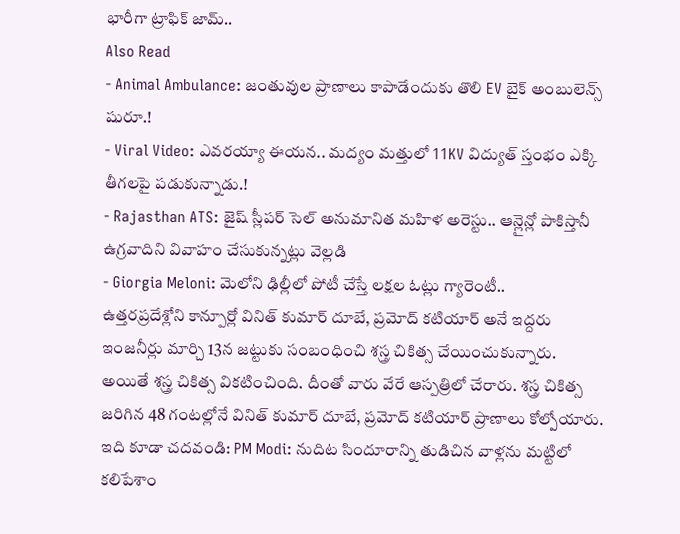భారీగా ట్రాఫిక్ జామ్..
Also Read
- Animal Ambulance: జంతువుల ప్రాణాలు కాపాడేందుకు తొలి EV బైక్ అంబులెన్స్ షురూ.!
- Viral Video: ఎవరయ్యా ఈయన.. మద్యం మత్తులో 11KV విద్యుత్ స్తంభం ఎక్కి తీగలపై పడుకున్నాడు.!
- Rajasthan ATS: జైష్ స్లీపర్ సెల్ అనుమానిత మహిళ అరెస్టు.. ఆన్లైన్లో పాకిస్తానీ ఉగ్రవాదిని వివాహం చేసుకున్నట్లు వెల్లడి
- Giorgia Meloni: మెలోని ఢిల్లీలో పోటీ చేస్తే లక్షల ఓట్లు గ్యారెంటీ..
ఉత్తరప్రదేశ్లోని కాన్పూర్లో వినిత్ కుమార్ దూబే, ప్రమోద్ కటియార్ అనే ఇద్దరు ఇంజనీర్లు మార్చి 13న జట్టుకు సంబంధించి శస్త్ర చికిత్స చేయించుకున్నారు. అయితే శస్త్ర చికిత్స వికటించింది. దీంతో వారు వేరే ఆస్పత్రిలో చేరారు. శస్త్ర చికిత్స జరిగిన 48 గంటల్లోనే వినిత్ కుమార్ దూబే, ప్రమోద్ కటియార్ ప్రాణాలు కోల్పోయారు.
ఇది కూడా చదవండి: PM Modi: నుదిట సిందూరాన్ని తుడిచిన వాళ్లను మట్టిలో కలిపేశాం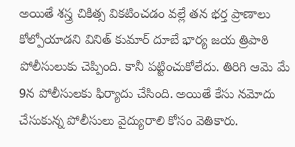అయితే శస్త్ర చికిత్స వికటించడం వల్లే తన భర్త ప్రాణాలు కోల్పోయాడని వినిత్ కుమార్ దూబే భార్య జయ త్రిపాఠి పోలీసులుకు చెప్పింది. కానీ పట్టించుకోలేదు. తిరిగి ఆమె మే 9న పోలీసులకు ఫిర్యాదు చేసింది. అయితే కేసు నమోదు చేసుకున్న పోలీసులు వైద్యురాలి కోసం వెతికారు.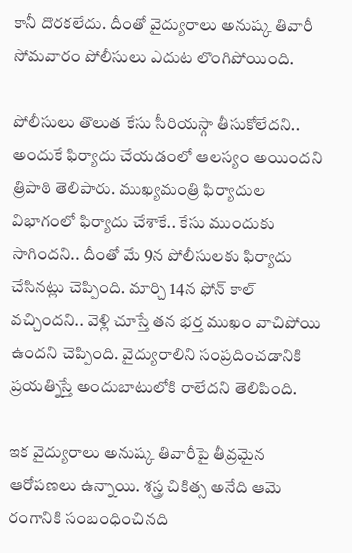కానీ దొరకలేదు. దీంతో వైద్యురాలు అనుష్క తివారీ సోమవారం పోలీసులు ఎదుట లొంగిపోయింది.

పోలీసులు తొలుత కేసు సీరియస్గా తీసుకోలేదని.. అందుకే ఫిర్యాదు చేయడంలో ఆలస్యం అయిందని త్రిపాఠి తెలిపారు. ముఖ్యమంత్రి ఫిర్యాదుల విభాగంలో ఫిర్యాదు చేశాకే.. కేసు ముందుకు సాగిందని.. దీంతో మే 9న పోలీసులకు ఫిర్యాదు చేసినట్లు చెప్పింది. మార్చి 14న ఫోన్ కాల్ వచ్చిందని.. వెళ్లి చూస్తే తన భర్త ముఖం వాచిపోయి ఉందని చెప్పింది. వైద్యురాలిని సంప్రదించడానికి ప్రయత్నిస్తే అందుబాటులోకి రాలేదని తెలిపింది.

ఇక వైద్యురాలు అనుష్క తివారీపై తీవ్రమైన ఆరోపణలు ఉన్నాయి. శస్త్ర చికిత్స అనేది ఆమె రంగానికి సంబంధించినది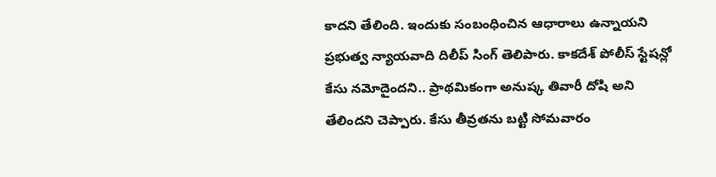కాదని తేలింది. ఇందుకు సంబంధించిన ఆధారాలు ఉన్నాయని ప్రభుత్వ న్యాయవాది దిలీప్ సింగ్ తెలిపారు. కాకదేశ్ పోలీస్ స్టేషన్లో కేసు నమోదైందని.. ప్రాథమికంగా అనుష్క తివారీ దోషి అని తేలిందని చెప్పారు. కేసు తీవ్రతను బట్టి సోమవారం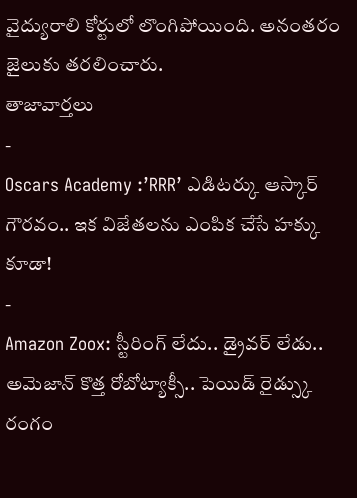వైద్యురాలి కోర్టులో లొంగిపోయింది. అనంతరం జైలుకు తరలించారు.
తాజావార్తలు
-
Oscars Academy :’RRR’ ఎడిటర్కు ఆస్కార్ గౌరవం.. ఇక విజేతలను ఎంపిక చేసే హక్కు కూడా!
-
Amazon Zoox: స్టీరింగ్ లేదు.. డ్రైవర్ లేడు.. అమెజాన్ కొత్త రోబోట్యాక్సీ.. పెయిడ్ రైడ్స్కు రంగం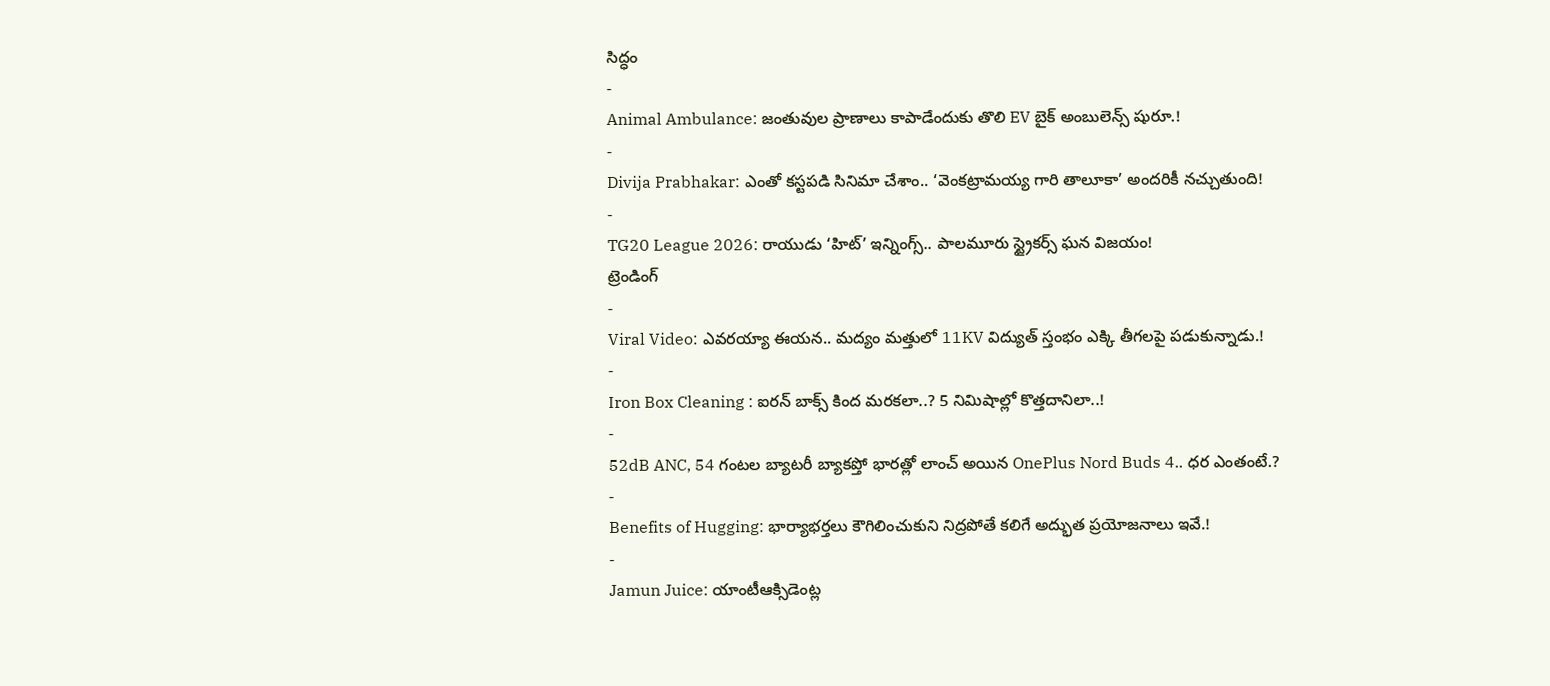సిద్ధం
-
Animal Ambulance: జంతువుల ప్రాణాలు కాపాడేందుకు తొలి EV బైక్ అంబులెన్స్ షురూ.!
-
Divija Prabhakar: ఎంతో కస్టపడి సినిమా చేశాం.. ‘వెంకట్రామయ్య గారి తాలూకా’ అందరికీ నచ్చుతుంది!
-
TG20 League 2026: రాయుడు ‘హిట్’ ఇన్నింగ్స్.. పాలమూరు స్ట్రైకర్స్ ఘన విజయం!
ట్రెండింగ్
-
Viral Video: ఎవరయ్యా ఈయన.. మద్యం మత్తులో 11KV విద్యుత్ స్తంభం ఎక్కి తీగలపై పడుకున్నాడు.!
-
Iron Box Cleaning : ఐరన్ బాక్స్ కింద మరకలా..? 5 నిమిషాల్లో కొత్తదానిలా..!
-
52dB ANC, 54 గంటల బ్యాటరీ బ్యాకప్తో భారత్లో లాంచ్ అయిన OnePlus Nord Buds 4.. ధర ఎంతంటే.?
-
Benefits of Hugging: భార్యాభర్తలు కౌగిలించుకుని నిద్రపోతే కలిగే అద్భుత ప్రయోజనాలు ఇవే.!
-
Jamun Juice: యాంటీఆక్సిడెంట్ల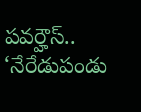పవర్హౌస్.. ‘నేరేడుపండు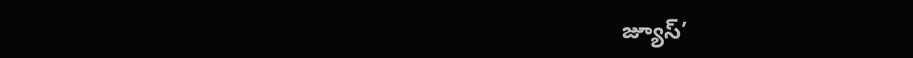జ్యూస్’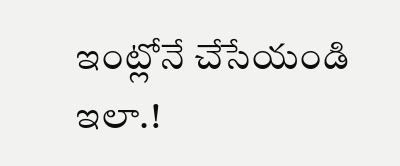ఇంట్లోనే చేసేయండి ఇలా.!